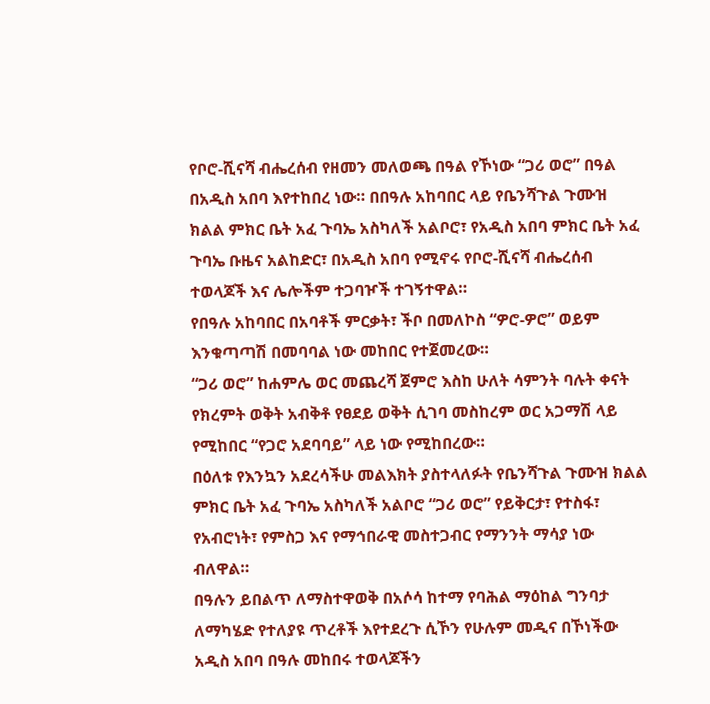የቦሮ-ሺናሻ ብሔረሰብ የዘመን መለወጫ በዓል የኾነው “ጋሪ ወሮ” በዓል በአዲስ አበባ እየተከበረ ነው። በበዓሉ አከባበር ላይ የቤንሻጉል ጉሙዝ ክልል ምክር ቤት አፈ ጉባኤ አስካለች አልቦሮ፣ የአዲስ አበባ ምክር ቤት አፈ ጉባኤ ቡዜና አልከድር፣ በአዲስ አበባ የሚኖሩ የቦሮ-ሺናሻ ብሔረሰብ ተወላጆች እና ሌሎችም ተጋባዦች ተገኝተዋል።
የበዓሉ አከባበር በአባቶች ምርቃት፣ ችቦ በመለኮስ “ዎሮ-ዎሮ” ወይም እንቁጣጣሽ በመባባል ነው መከበር የተጀመረው።
“ጋሪ ወሮ” ከሐምሌ ወር መጨረሻ ጀምሮ እስከ ሁለት ሳምንት ባሉት ቀናት የክረምት ወቅት አብቅቶ የፀደይ ወቅት ሲገባ መስከረም ወር አጋማሽ ላይ የሚከበር “የጋሮ አደባባይ” ላይ ነው የሚከበረው።
በዕለቱ የእንኳን አደረሳችሁ መልእክት ያስተላለፉት የቤንሻጉል ጉሙዝ ክልል ምክር ቤት አፈ ጉባኤ አስካለች አልቦሮ “ጋሪ ወሮ” የይቅርታ፣ የተስፋ፣ የአብሮነት፣ የምስጋ እና የማኅበራዊ መስተጋብር የማንንት ማሳያ ነው ብለዋል።
በዓሉን ይበልጥ ለማስተዋወቅ በአሶሳ ከተማ የባሕል ማዕከል ግንባታ ለማካሄድ የተለያዩ ጥረቶች እየተደረጉ ሲኾን የሁሉም መዲና በኾነችው አዲስ አበባ በዓሉ መከበሩ ተወላጆችን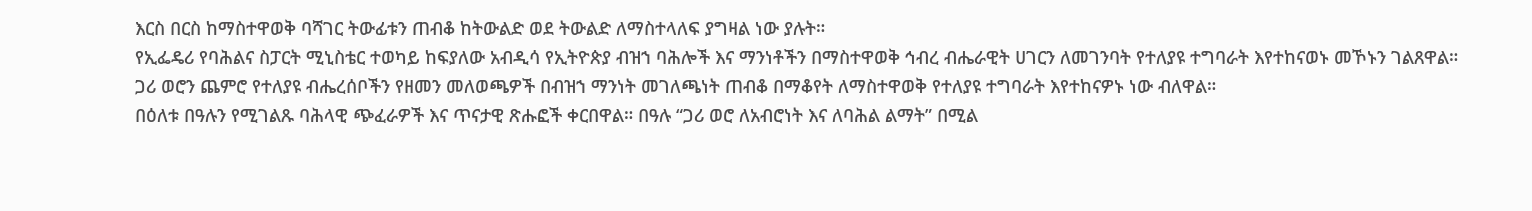እርስ በርስ ከማስተዋወቅ ባሻገር ትውፊቱን ጠብቆ ከትውልድ ወደ ትውልድ ለማስተላለፍ ያግዛል ነው ያሉት።
የኢፌዴሪ የባሕልና ስፓርት ሚኒስቴር ተወካይ ከፍያለው አብዲሳ የኢትዮጵያ ብዝኀ ባሕሎች እና ማንነቶችን በማስተዋወቅ ኅብረ ብሔራዊት ሀገርን ለመገንባት የተለያዩ ተግባራት እየተከናወኑ መኾኑን ገልጸዋል።
ጋሪ ወሮን ጨምሮ የተለያዩ ብሔረሰቦችን የዘመን መለወጫዎች በብዝኀ ማንነት መገለጫነት ጠብቆ በማቆየት ለማስተዋወቅ የተለያዩ ተግባራት እየተከናዎኑ ነው ብለዋል።
በዕለቱ በዓሉን የሚገልጹ ባሕላዊ ጭፈራዎች እና ጥናታዊ ጽሑፎች ቀርበዋል። በዓሉ “ጋሪ ወሮ ለአብሮነት እና ለባሕል ልማት” በሚል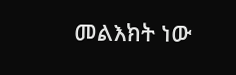መልእክት ነው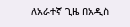ለአራተኛ ጊዜ በአዲስ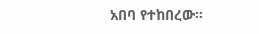አበባ የተከበረው።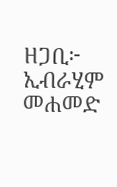ዘጋቢ፦ ኢብራሂም መሐመድ